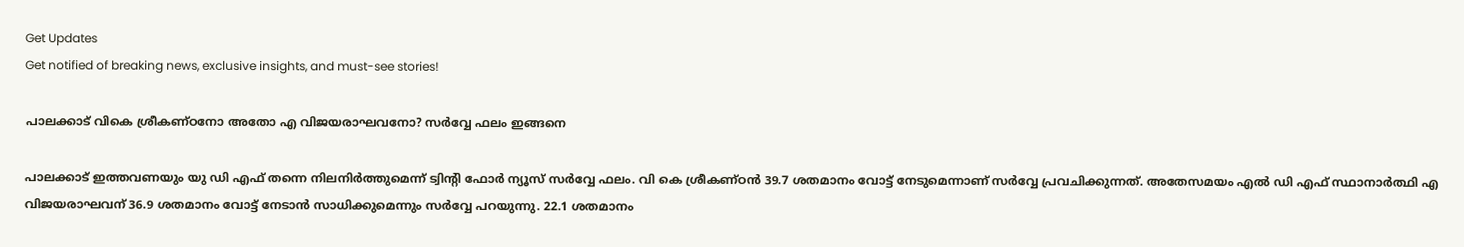Get Updates
Get notified of breaking news, exclusive insights, and must-see stories!

പാലക്കാട് വികെ ശ്രീകണ്ഠനോ അതോ എ വിജയരാഘവനോ? സർവ്വേ ഫലം ഇങ്ങനെ

പാലക്കാട് ഇത്തവണയും യു ഡി എഫ് തന്നെ നിലനിർത്തുമെന്ന് ട്വിന്റി ഫോർ ന്യൂസ് സർവ്വേ ഫലം. വി കെ ശ്രീകണ്ഠൻ 39.7 ശതമാനം വോട്ട് നേടുമെന്നാണ് സർവ്വേ പ്രവചിക്കുന്നത്. അതേസമയം എൽ ഡി എഫ് സ്ഥാനാർത്ഥി എ വിജയരാഘവന് 36.9 ശതമാനം വോട്ട് നേടാൻ സാധിക്കുമെന്നും സർവ്വേ പറയുന്നു. 22.1 ശതമാനം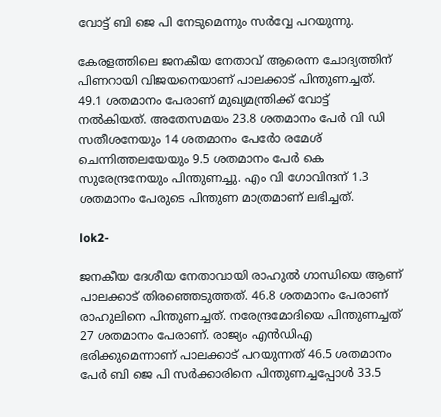വോട്ട് ബി ജെ പി നേടുമെന്നും സർവ്വേ പറയുന്നു.

കേരളത്തിലെ ജനകീയ നേതാവ് ആരെന്ന ചോദ്യത്തിന് പിണറായി വിജയനെയാണ് പാലക്കാട് പിന്തുണച്ചത്. 49.1 ശതമാനം പേരാണ് മുഖ്യമന്ത്രിക്ക് വോട്ട് നൽകിയത്. അതേസമയം 23.8 ശതമാനം പേർ വി ഡി സതീശനേയും 14 ശതമാനം പേർോ രമേശ് ചെന്നിത്തലയേയും 9.5 ശതമാനം പേർ കെ സുരേന്ദ്രനേയും പിന്തുണച്ചു. എം വി ഗോവിന്ദന് 1.3 ശതമാനം പേരുടെ പിന്തുണ മാത്രമാണ് ലഭിച്ചത്.

lok2-

ജനകീയ ദേശീയ നേതാവായി രാഹുൽ ഗാന്ധിയെ ആണ് പാലക്കാട് തിരഞ്ഞെടുത്തത്. 46.8 ശതമാനം പേരാണ് രാഹുലിനെ പിന്തുണച്ചത്. നരേന്ദ്രമോദിയെ പിന്തുണച്ചത് 27 ശതമാനം പേരാണ്. രാജ്യം എൻഡിഎ ഭരിക്കുമെന്നാണ് പാലക്കാട് പറയുന്നത് 46.5 ശതമാനം പേർ ബി ജെ പി സർക്കാരിനെ പിന്തുണച്ചപ്പോൾ 33.5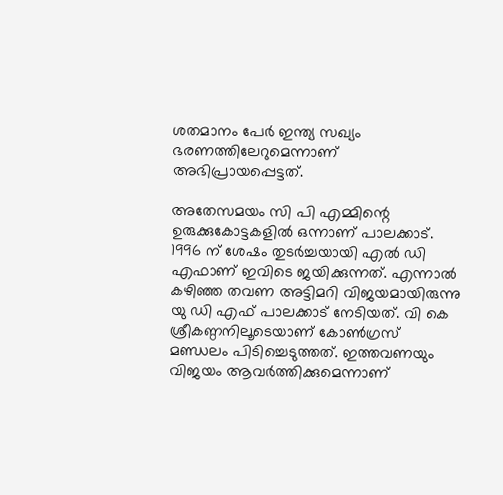ശതമാനം പേർ ഇന്ത്യ സഖ്യം ഭരണത്തിലേറുമെന്നാണ് അഭിപ്രായപ്പെട്ടത്.

അതേസമയം സി പി എമ്മിന്റെ ഉരുക്കുകോട്ടകളിൽ ഒന്നാണ് പാലക്കാട്. 1996 ന് ശേഷം തുടർച്ചയായി എൽ ഡി എഫാണ് ഇവിടെ ജയിക്കുന്നത്. എന്നാൽ കഴിഞ്ഞ തവണ അട്ടിമറി വിജയമായിരുന്നു യു ഡി എഫ് പാലക്കാട് നേടിയത്. വി കെ ശ്രീകണ്ഠനിലൂടെയാണ് കോൺഗ്രസ് മണ്ഡലം പിടിച്ചെടുത്തത്. ഇത്തവണയും വിജയം ആവർത്തിക്കുമെന്നാണ്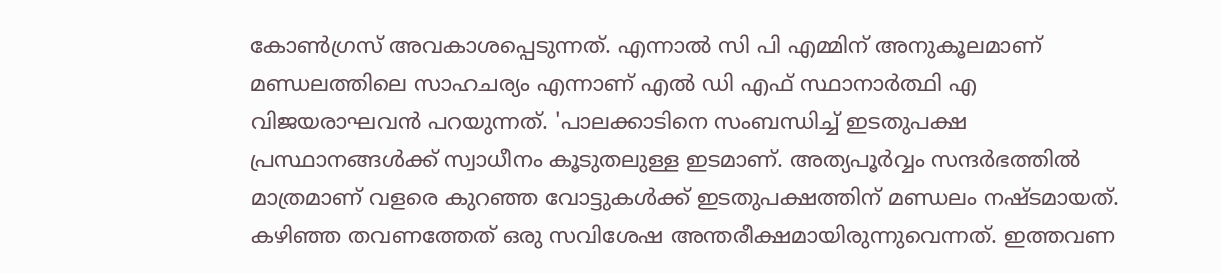കോൺഗ്രസ് അവകാശപ്പെടുന്നത്. എന്നാൽ സി പി എമ്മിന് അനുകൂലമാണ് മണ്ഡലത്തിലെ സാഹചര്യം എന്നാണ് എൽ ഡി എഫ് സ്ഥാനാർത്ഥി എ വിജയരാഘവൻ പറയുന്നത്. 'പാലക്കാടിനെ സംബന്ധിച്ച് ഇടതുപക്ഷ പ്രസ്ഥാനങ്ങൾക്ക് സ്വാധീനം കൂടുതലുള്ള ഇടമാണ്. അത്യപൂർവ്വം സന്ദർഭത്തിൽ മാത്രമാണ് വളരെ കുറഞ്ഞ വോട്ടുകൾക്ക് ഇടതുപക്ഷത്തിന് മണ്ഡലം നഷ്ടമായത്. കഴിഞ്ഞ തവണത്തേത് ഒരു സവിശേഷ അന്തരീക്ഷമായിരുന്നുവെന്നത്. ഇത്തവണ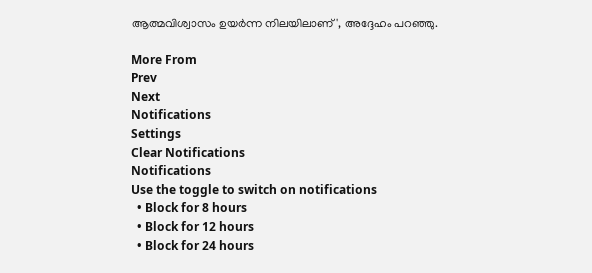ആത്മവിശ്വാസം ഉയർന്ന നിലയിലാണ്', അദ്ദേഹം പറഞ്ഞു.

More From
Prev
Next
Notifications
Settings
Clear Notifications
Notifications
Use the toggle to switch on notifications
  • Block for 8 hours
  • Block for 12 hours
  • Block for 24 hours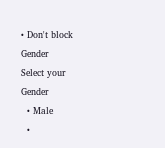• Don't block
Gender
Select your Gender
  • Male
  •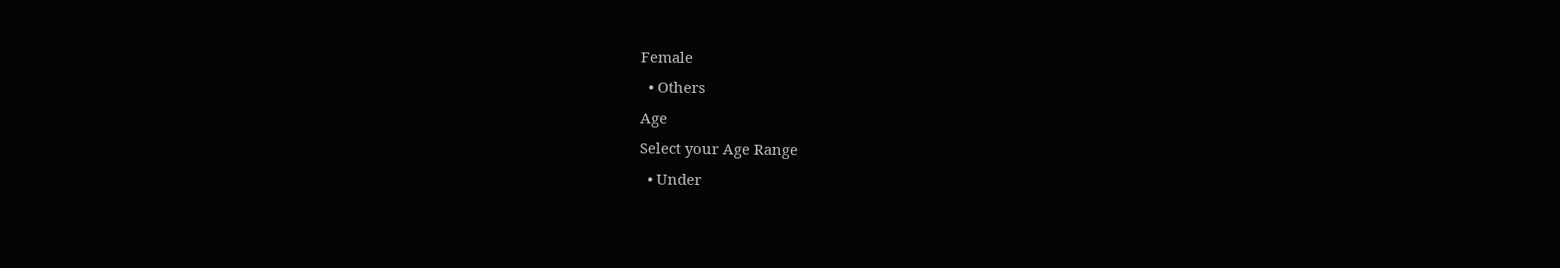Female
  • Others
Age
Select your Age Range
  • Under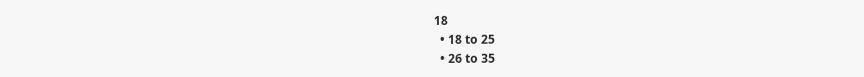18
  • 18 to 25
  • 26 to 35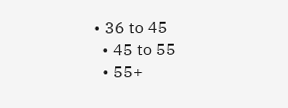• 36 to 45
  • 45 to 55
  • 55+